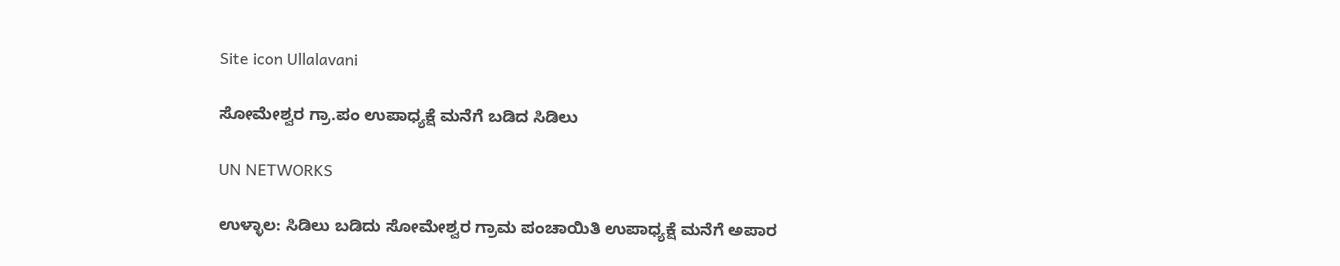Site icon Ullalavani

ಸೋಮೇಶ್ವರ ಗ್ರಾ.ಪಂ ಉಪಾಧ್ಯಕ್ಷೆ ಮನೆಗೆ ಬಡಿದ ಸಿಡಿಲು

UN NETWORKS

ಉಳ್ಳಾಲ: ಸಿಡಿಲು ಬಡಿದು ಸೋಮೇಶ್ವರ ಗ್ರಾಮ ಪಂಚಾಯಿತಿ ಉಪಾಧ್ಯಕ್ಷೆ ಮನೆಗೆ ಅಪಾರ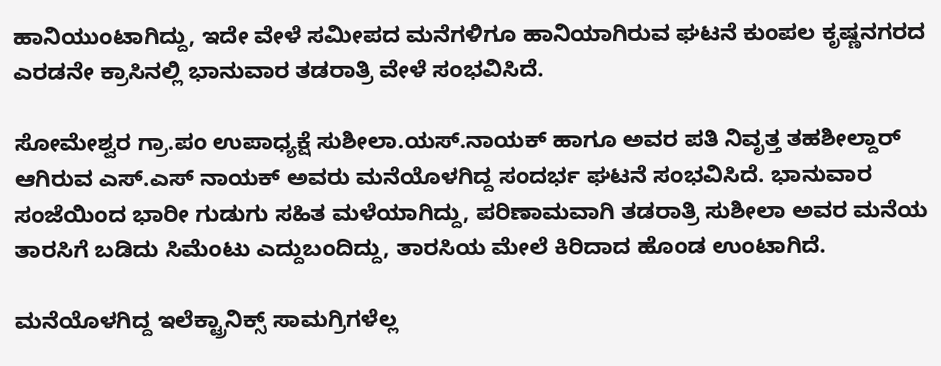ಹಾನಿಯುಂಟಾಗಿದ್ದು, ಇದೇ ವೇಳೆ ಸಮೀಪದ ಮನೆಗಳಿಗೂ ಹಾನಿಯಾಗಿರುವ ಘಟನೆ ಕುಂಪಲ ಕೃಷ್ಣನಗರದ ಎರಡನೇ ಕ್ರಾಸಿನಲ್ಲಿ ಭಾನುವಾರ ತಡರಾತ್ರಿ ವೇಳೆ ಸಂಭವಿಸಿದೆ.

ಸೋಮೇಶ್ವರ ಗ್ರಾ.ಪಂ ಉಪಾಧ್ಯಕ್ಷೆ ಸುಶೀಲಾ.ಯಸ್.ನಾಯಕ್ ಹಾಗೂ ಅವರ ಪತಿ ನಿವೃತ್ತ ತಹಶೀಲ್ದಾರ್ ಆಗಿರುವ ಎಸ್.ಎಸ್ ನಾಯಕ್ ಅವರು ಮನೆಯೊಳಗಿದ್ದ ಸಂದರ್ಭ ಘಟನೆ ಸಂಭವಿಸಿದೆ. ಭಾನುವಾರ ಸಂಜೆಯಿಂದ ಭಾರೀ ಗುಡುಗು ಸಹಿತ ಮಳೆಯಾಗಿದ್ದು, ಪರಿಣಾಮವಾಗಿ ತಡರಾತ್ರಿ ಸುಶೀಲಾ ಅವರ ಮನೆಯ ತಾರಸಿಗೆ ಬಡಿದು ಸಿಮೆಂಟು ಎದ್ದುಬಂದಿದ್ದು, ತಾರಸಿಯ ಮೇಲೆ ಕಿರಿದಾದ ಹೊಂಡ ಉಂಟಾಗಿದೆ.

ಮನೆಯೊಳಗಿದ್ದ ಇಲೆಕ್ಟ್ರಾನಿಕ್ಸ್ ಸಾಮಗ್ರಿಗಳೆಲ್ಲ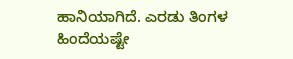ಹಾನಿಯಾಗಿದೆ. ಎರಡು ತಿಂಗಳ ಹಿಂದೆಯಷ್ಟೇ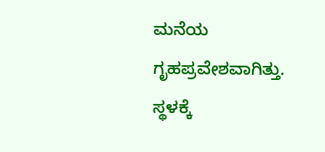ಮನೆಯ ಗೃಹಪ್ರವೇಶವಾಗಿತ್ತು. ಸ್ಥಳಕ್ಕೆ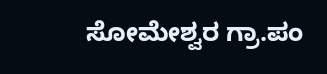ಸೋಮೇಶ್ವರ ಗ್ರಾ.ಪಂ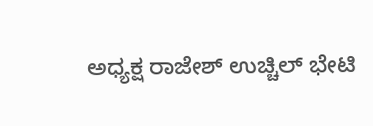ಅಧ್ಯಕ್ಷ ರಾಜೇಶ್ ಉಚ್ಚಿಲ್ ಭೇಟಿ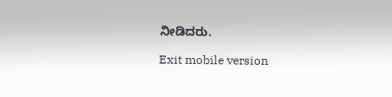ನೀಡಿದರು.

Exit mobile version